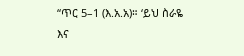“ጥር 5–1 (እ.አ.አ)። ‘ይህ ስራዬ እና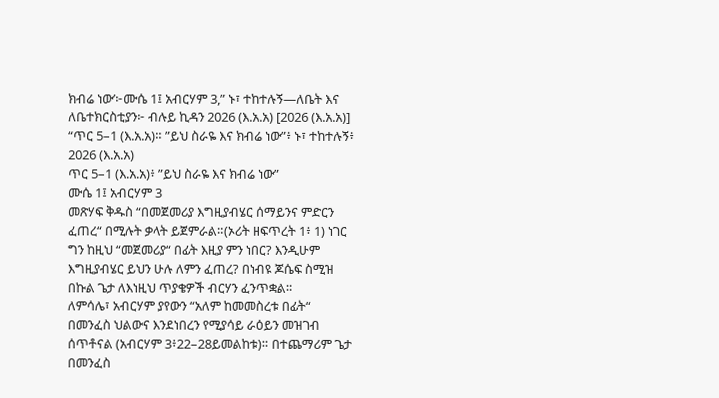ክብሬ ነው’፦ሙሴ 1፤ አብርሃም 3,” ኑ፣ ተከተሉኝ—ለቤት እና ለቤተክርስቲያን፦ ብሉይ ኪዳን 2026 (እ.አ.አ) [2026 (እ.አ.አ)]
“ጥር 5–1 (እ.አ.አ)። ”ይህ ስራዬ እና ክብሬ ነው”፥ ኑ፣ ተከተሉኝ፥ 2026 (እ.አ.አ)
ጥር 5–1 (እ.አ.አ)፥ ”ይህ ስራዬ እና ክብሬ ነው”
ሙሴ 1፤ አብርሃም 3
መጽሃፍ ቅዱስ “በመጀመሪያ እግዚያብሄር ሰማይንና ምድርን ፈጠረ“ በሚሉት ቃላት ይጀምራል።(ኦሪት ዘፍጥረት 1፥ 1) ነገር ግን ከዚህ “መጀመሪያ“ በፊት እዚያ ምን ነበር? እንዲሁም እግዚያብሄር ይህን ሁሉ ለምን ፈጠረ? በነብዩ ጆሴፍ ስሚዝ በኩል ጌታ ለእነዚህ ጥያቄዎች ብርሃን ፈንጥቋል።
ለምሳሌ፣ አብርሃም ያየውን “አለም ከመመስረቱ በፊት“ በመንፈስ ህልውና እንደነበረን የሚያሳይ ራዕይን መዝገብ ሰጥቶናል (አብርሃም 3፥22–28ይመልከቱ)። በተጨማሪም ጌታ በመንፈስ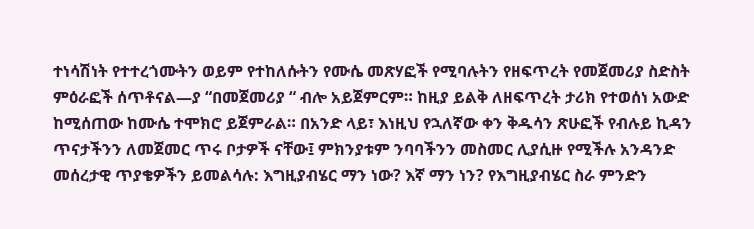ተነሳሽነት የተተረጎሙትን ወይም የተከለሱትን የሙሴ መጽሃፎች የሚባሉትን የዘፍጥረት የመጀመሪያ ስድስት ምዕራፎች ሰጥቶናል—ያ “በመጀመሪያ “ ብሎ አይጀምርም። ከዚያ ይልቅ ለዘፍጥረት ታሪክ የተወሰነ አውድ ከሚሰጠው ከሙሴ ተሞክሮ ይጀምራል። በአንድ ላይ፣ እነዚህ የኋለኛው ቀን ቅዱሳን ጽሁፎች የብሉይ ኪዳን ጥናታችንን ለመጀመር ጥሩ ቦታዎች ናቸው፤ ምክንያቱም ንባባችንን መስመር ሊያሲዙ የሚችሉ አንዳንድ መሰረታዊ ጥያቄዎችን ይመልሳሉ: እግዚያብሄር ማን ነው? እኛ ማን ነን? የእግዚያብሄር ስራ ምንድን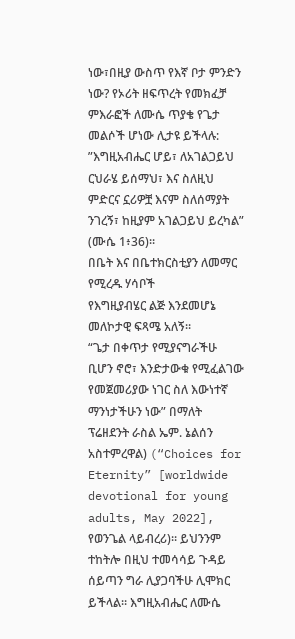ነው፣በዚያ ውስጥ የእኛ ቦታ ምንድን ነው? የኦሪት ዘፍጥረት የመክፈቻ ምእራፎች ለሙሴ ጥያቄ የጌታ መልሶች ሆነው ሊታዩ ይችላሉ: ”እግዚአብሔር ሆይ፣ ለአገልጋይህ ርህራሄ ይሰማህ፣ እና ስለዚህ ምድርና ኗሪዎቿ እናም ስለሰማያት ንገረኝ፣ ከዚያም አገልጋይህ ይረካል” (ሙሴ 1፥36)።
በቤት እና በቤተክርስቲያን ለመማር የሚረዱ ሃሳቦች
የእግዚያብሄር ልጅ እንደመሆኔ መለኮታዊ ፍጻሜ አለኝ።
“ጌታ በቀጥታ የሚያናግራችሁ ቢሆን ኖሮ፣ እንድታውቁ የሚፈልገው የመጀመሪያው ነገር ስለ እውነተኛ ማንነታችሁን ነው” በማለት ፕሬዘደንት ራስል ኤም. ኔልሰን አስተምረዋል) (“Choices for Eternity” [worldwide devotional for young adults, May 2022], የወንጌል ላይብረሪ)። ይህንንም ተከትሎ በዚህ ተመሳሳይ ጉዳይ ሰይጣን ግራ ሊያጋባችሁ ሊሞክር ይችላል። እግዚአብሔር ለሙሴ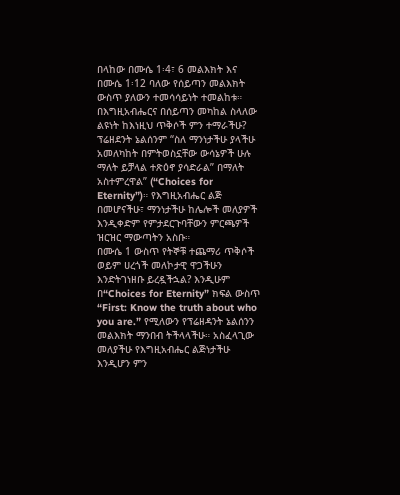በላከው በሙሴ 1፡4፣ 6 መልእክት እና በሙሴ 1፡12 ባለው የሰይጣን መልእክት ውስጥ ያለውን ተመሳሳይነት ተመልከቱ። በእግዚአብሔርና በሰይጣን መካከል ስላለው ልዩነት ከእነዚህ ጥቅሶች ምን ተማራችሁ?
ፕሬዘደንት ኔልሰንም “ስለ ማንነታችሁ ያላችሁ አመለካከት በምትወስኗቸው ውሳኔዎች ሁሉ ማለት ይቻላል ተጽዕኖ ያሳድራል” በማለት አስተምረዋል” (“Choices for Eternity”)። የእግዚአብሔር ልጅ በመሆናችሁ፣ ማንነታችሁ ከሌሎች መለያዎች እንዲቀድም የምታደርጉባቸውን ምርጫዎች ዝርዝር ማውጣትን አስቡ።
በሙሴ 1 ውስጥ የትኞቹ ተጨማሪ ጥቅሶች ወይም ሀረጎች መለኮታዊ ዋጋችሁን እንድትገነዘቡ ይረዷችኋል? እንዲሁም በ“Choices for Eternity” ክፍል ውስጥ “First: Know the truth about who you are.” የሚለውን የፕሬዘዳንት ኔልሰንን መልእክት ማንበብ ትችላላችሁ። አስፈላጊው መለያችሁ የእግዚአብሔር ልጅነታችሁ እንዲሆን ምን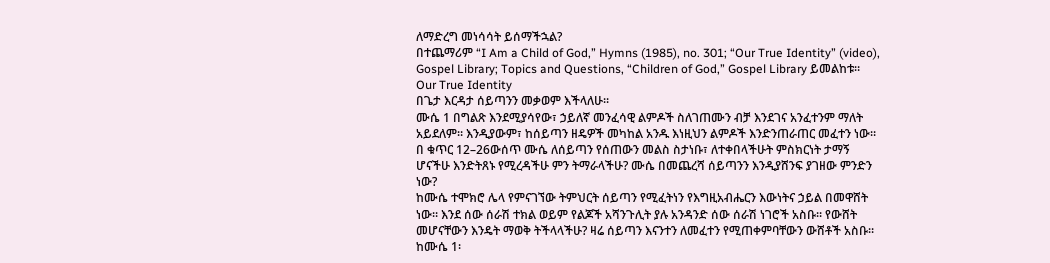ለማድረግ መነሳሳት ይሰማችኋል?
በተጨማሪም “I Am a Child of God,” Hymns (1985), no. 301; “Our True Identity” (video), Gospel Library; Topics and Questions, “Children of God,” Gospel Library ይመልከቱ።
Our True Identity
በጌታ እርዳታ ሰይጣንን መቃወም እችላለሁ።
ሙሴ 1 በግልጽ እንደሚያሳየው፣ ኃይለኛ መንፈሳዊ ልምዶች ስለገጠሙን ብቻ እንደገና አንፈተንም ማለት አይደለም። እንዲያውም፣ ከሰይጣን ዘዴዎች መካከል አንዱ እነዚህን ልምዶች እንድንጠራጠር መፈተን ነው። በ ቁጥር 12–26ውሰጥ ሙሴ ለሰይጣን የሰጠውን መልስ ስታነቡ፣ ለተቀበላችሁት ምስክርነት ታማኝ ሆናችሁ እንድትጸኑ የሚረዳችሁ ምን ትማራላችሁ? ሙሴ በመጨረሻ ሰይጣንን እንዲያሸንፍ ያገዘው ምንድን ነው?
ከሙሴ ተሞክሮ ሌላ የምናገኘው ትምህርት ሰይጣን የሚፈትነን የእግዚአብሔርን እውነትና ኃይል በመዋሸት ነው። እንደ ሰው ሰራሽ ተክል ወይም የልጆች አሻንጉሊት ያሉ አንዳንድ ሰው ሰራሽ ነገሮች አስቡ። የውሸት መሆናቸውን እንዴት ማወቅ ትችላላችሁ? ዛሬ ሰይጣን እናንተን ለመፈተን የሚጠቀምባቸውን ውሸቶች አስቡ። ከሙሴ 1፡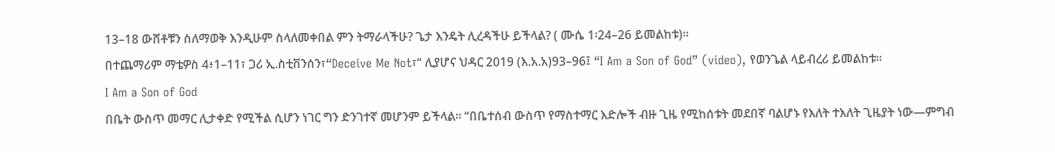13–18 ውሸቶቹን ስለማወቅ እንዲሁም ስላለመቀበል ምን ትማራላችሁ? ጌታ እንዴት ሊረዳችሁ ይችላል? ( ሙሴ 1፡24–26 ይመልከቱ)።
በተጨማሪም ማቴዎስ 4፥1–11፣ ጋሪ ኢ.ስቲቨንሰን፣“Deceive Me Not፣“ ሊያሆና ህዳር 2019 (እ.አ.አ)93–96፤ “I Am a Son of God” (video), የወንጌል ላይብረሪ ይመልከቱ።
I Am a Son of God
በቤት ውስጥ መማር ሊታቀድ የሚችል ሲሆን ነገር ግን ድንገተኛ መሆንም ይችላል። “በቤተሰብ ውስጥ የማስተማር እድሎች ብዙ ጊዜ የሚከሰቱት መደበኛ ባልሆኑ የእለት ተእለት ጊዜያት ነው—ምግብ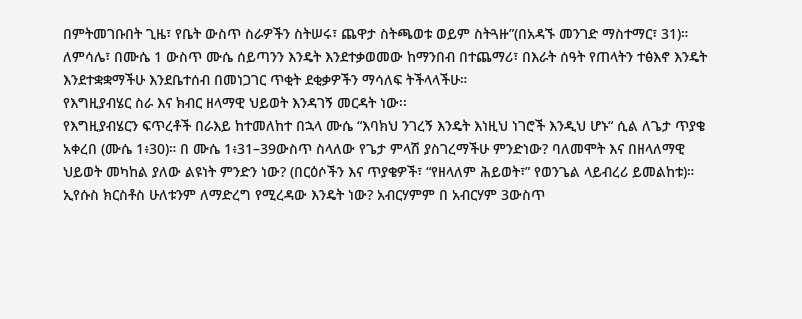በምትመገቡበት ጊዜ፣ የቤት ውስጥ ስራዎችን ስትሠሩ፣ ጨዋታ ስትጫወቱ ወይም ስትጓዙ”(በአዳኙ መንገድ ማስተማር፣ 31)። ለምሳሌ፣ በሙሴ 1 ውስጥ ሙሴ ሰይጣንን እንዴት እንደተቃወመው ከማንበብ በተጨማሪ፣ በእራት ሰዓት የጠላትን ተፅእኖ እንዴት እንደተቋቋማችሁ እንደቤተሰብ በመነጋገር ጥቂት ደቂቃዎችን ማሳለፍ ትችላላችሁ።
የእግዚያብሄር ስራ እና ክብር ዘላማዊ ህይወት እንዳገኝ መርዳት ነው፡፡
የእግዚያብሄርን ፍጥረቶች በራእይ ከተመለከተ በኋላ ሙሴ “እባክህ ንገረኝ እንዴት እነዚህ ነገሮች እንዲህ ሆኑ“ ሲል ለጌታ ጥያቄ አቀረበ (ሙሴ 1፥30)። በ ሙሴ 1፥31–39ውስጥ ስላለው የጌታ ምላሽ ያስገረማችሁ ምንድነው? ባለመሞት እና በዘላለማዊ ህይወት መካከል ያለው ልዩነት ምንድን ነው? (በርዕሶችን እና ጥያቄዎች፣ “የዘላለም ሕይወት፣” የወንጌል ላይብረሪ ይመልከቱ)። ኢየሱስ ክርስቶስ ሁለቱንም ለማድረግ የሚረዳው እንዴት ነው? አብርሃምም በ አብርሃም 3ውስጥ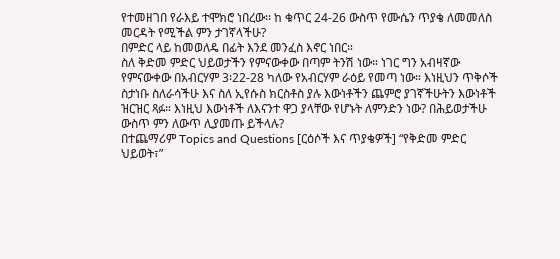የተመዘገበ የራእይ ተሞክሮ ነበረው፡፡ ከ ቁጥር 24-26 ውስጥ የሙሴን ጥያቄ ለመመለስ መርዳት የሚችል ምን ታገኛላችሁ?
በምድር ላይ ከመወለዴ በፊት እንደ መንፈስ እኖር ነበር።
ስለ ቅድመ ምድር ህይወታችን የምናውቀው በጣም ትንሽ ነው። ነገር ግን አብዛኛው የምናውቀው በአብርሃም 3፡22-28 ካለው የአብርሃም ራዕይ የመጣ ነው። እነዚህን ጥቅሶች ስታነቡ ስለራሳችሁ እና ስለ ኢየሱስ ክርስቶስ ያሉ እውነቶችን ጨምሮ ያገኛችሁትን እውነቶች ዝርዝር ጻፉ። እነዚህ እውነቶች ለእናንተ ዋጋ ያላቸው የሆኑት ለምንድን ነው? በሕይወታችሁ ውስጥ ምን ለውጥ ሊያመጡ ይችላሉ?
በተጨማሪም Topics and Questions [ርዕሶች እና ጥያቄዎች] “የቅድመ ምድር ህይወት፣”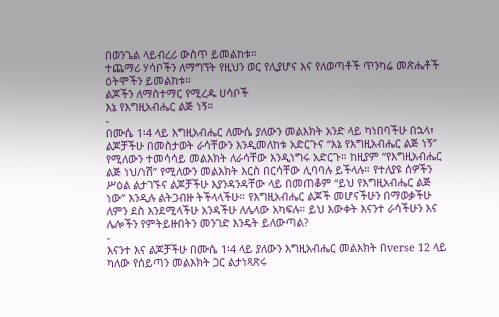በወንጌል ላይብረሪ ውስጥ ይመልከቱ።
ተጨማሪ ሃሳቦችን ለማግኘት የዚህን ወር የሊያሆና እና የለወጣቶች ጥንካሬ መጽሔቶች ዕትሞችን ይመልከቱ።
ልጆችን ለማስተማር የሚረዱ ሀሳቦች
እኔ የእግዚአብሔር ልጅ ነኝ።
-
በሙሴ 1፡4 ላይ እግዚአብሔር ለሙሴ ያለውን መልእክት አንድ ላይ ካነበባችሁ በኋላ፣ ልጆቻችሁ በመስታወት ራሳቸውን እንዲመለከቱ አድርጉና “እኔ የእግዚአብሔር ልጅ ነኝ” የሚለውን ተመሳሳይ መልእክት ለራሳቸው እንዲነግሩ አድርጉ። ከዚያም “የእግዚአብሔር ልጅ ነህ/ነሽ” የሚለውን መልእክት እርስ በርሳቸው ሊባባሉ ይችላሉ። የተለያዩ ሰዎችን ሥዕል ልታገኙና ልጆቻችሁ እያንዳንዳቸው ላይ በመጠቆም “ይህ የእግዚአብሔር ልጅ ነው” እንዲሉ ልትጋብዙ ትችላላችሁ። የእግዚአብሔር ልጆች መሆናችሁን በማወቃችሁ ለምን ደስ እንደሚላችሁ አንዳችሁ ለሌላው አካፍሉ። ይህ እውቀት እናንተ ራሳችሁን እና ሌሎችን የምትይዙበትን መንገድ እንዴት ይለውጣል?
-
እናንተ እና ልጆቻችሁ በሙሴ 1፡4 ላይ ያለውን እግዚአብሔር መልእክት በverse 12 ላይ ካለው የሰይጣን መልእክት ጋር ልታነጻጽሩ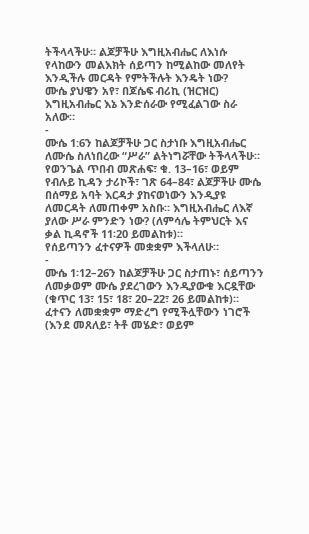ትችላላችሁ። ልጆቻችሁ እግዚአብሔር ለእነሱ የላከውን መልእክት ሰይጣን ከሚልከው መለየት እንዲችሉ መርዳት የምትችሉት እንዴት ነው?
ሙሴ ያህዌን አየ፣ በጆሴፍ ብሪኪ (ዝርዝር)
እግዚአብሔር እኔ እንድሰራው የሚፈልገው ስራ አለው።
-
ሙሴ 1:6ን ከልጆቻችሁ ጋር ስታነቡ እግዚአብሔር ለሙሴ ስለነበረው “ሥራ” ልትነግሯቸው ትችላላችሁ። የወንጌል ጥበብ መጽሐፍ፣ ቁ. 13–16፣ ወይም የብሉይ ኪዳን ታሪኮች፣ ገጽ 64–84፣ ልጆቻችሁ ሙሴ በሰማይ አባት እርዳታ ያከናወነውን እንዲያዩ ለመርዳት ለመጠቀም አስቡ። እግዚአብሔር ለእኛ ያለው ሥራ ምንድን ነው? (ለምሳሌ ትምህርት እና ቃል ኪዳኖች 11፡20 ይመልከቱ)።
የሰይጣንን ፈተናዎች መቋቋም እችላለሁ።
-
ሙሴ 1፡12–26ን ከልጆቻችሁ ጋር ስታጠኑ፣ ሰይጣንን ለመቃወም ሙሴ ያደረገውን እንዲያውቁ እርዷቸው (ቁጥር 13፣ 15፣ 18፣ 20–22፣ 26 ይመልከቱ)። ፈተናን ለመቋቋም ማድረግ የሚችሏቸውን ነገሮች (እንደ መጸለይ፣ ትቶ መሄድ፣ ወይም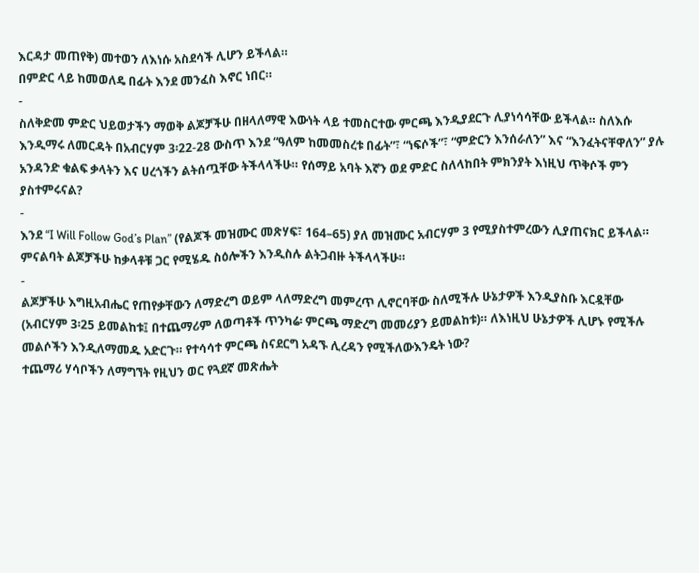እርዳታ መጠየቅ) መተወን ለእነሱ አስደሳች ሊሆን ይችላል።
በምድር ላይ ከመወለዴ በፊት እንደ መንፈስ እኖር ነበር።
-
ስለቅድመ ምድር ህይወታችን ማወቅ ልጆቻችሁ በዘላለማዊ እውነት ላይ ተመስርተው ምርጫ እንዲያደርጉ ሊያነሳሳቸው ይችላል። ስለእሱ እንዲማሩ ለመርዳት በአብርሃም 3፡22-28 ውስጥ እንደ “ዓለም ከመመስረቱ በፊት”፣ “ነፍሶች”፣ “ምድርን እንሰራለን” እና “እንፈትናቸዋለን” ያሉ አንዳንድ ቁልፍ ቃላትን እና ሀረጎችን ልትሰጧቸው ትችላላችሁ። የሰማይ አባት እኛን ወደ ምድር ስለላከበት ምክንያት እነዚህ ጥቅሶች ምን ያስተምሩናል?
-
እንደ “I Will Follow God’s Plan” (የልጆች መዝሙር መጽሃፍ፣ 164–65) ያለ መዝሙር አብርሃም 3 የሚያስተምረውን ሊያጠናክር ይችላል። ምናልባት ልጆቻችሁ ከቃላቶቹ ጋር የሚሄዱ ስዕሎችን እንዲስሉ ልትጋብዙ ትችላላችሁ።
-
ልጆቻችሁ እግዚአብሔር የጠየቃቸውን ለማድረግ ወይም ላለማድረግ መምረጥ ሊኖርባቸው ስለሚችሉ ሁኔታዎች እንዲያስቡ እርዷቸው (አብርሃም 3፡25 ይመልከቱ፤ በተጨማሪም ለወጣቶች ጥንካሬ፡ ምርጫ ማድረግ መመሪያን ይመልከቱ)። ለእነዚህ ሁኔታዎች ሊሆኑ የሚችሉ መልሶችን እንዲለማመዱ አድርጉ። የተሳሳተ ምርጫ ስናደርግ አዳኙ ሊረዳን የሚችለውእንዴት ነው?
ተጨማሪ ሃሳቦችን ለማግኘት የዚህን ወር የጓደኛ መጽሔት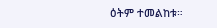ዕትም ተመልከቱ።